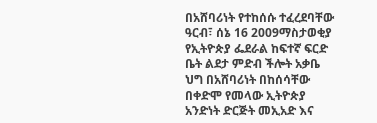በአሸባሪነት የተከሰሱ ተፈረደባቸው
ዓርብ፣ ሰኔ 16 2009ማስታወቂያ
የኢትዮጵያ ፌደራል ከፍተኛ ፍርድ ቤት ልደታ ምድብ ችሎት አቃቤ ህግ በአሸባሪነት በከሰሳቸው በቀድሞ የመላው ኢትዮጵያ አንድነት ድርጅት መኢአድ እና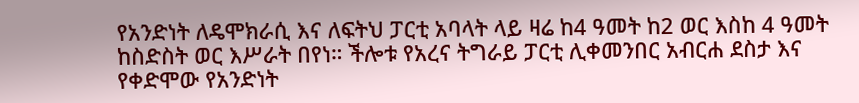የአንድነት ለዴሞክራሲ እና ለፍትህ ፓርቲ አባላት ላይ ዛሬ ከ4 ዓመት ከ2 ወር እስከ 4 ዓመት ከስድስት ወር እሥራት በየነ። ችሎቱ የአረና ትግራይ ፓርቲ ሊቀመንበር አብርሐ ደስታ እና የቀድሞው የአንድነት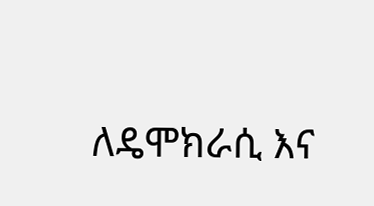ለዴሞክራሲ እና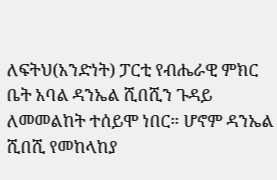ለፍትህ(አንድነት) ፓርቲ የብሔራዊ ምክር ቤት አባል ዳንኤል ሺበሺን ጉዳይ ለመመልከት ተሰይሞ ነበር። ሆኖም ዳንኤል ሺበሺ የመከላከያ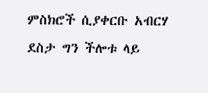ምስክሮች ሲያቀርቡ አብርሃ ደስታ ግን ችሎቱ ላይ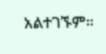አልተገኙም።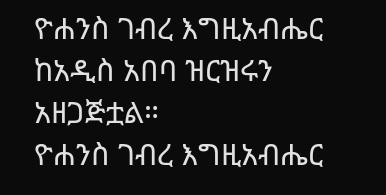ዮሐንስ ገብረ እግዚአብሔር ከአዲስ አበባ ዝርዝሩን አዘጋጅቷል።
ዮሐንስ ገብረ እግዚአብሔር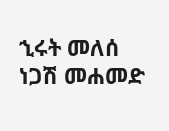ኂሩት መለሰ
ነጋሽ መሐመድ